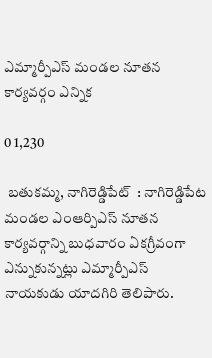ఎమ్మార్పీఎస్ మండల నూతన కార్యవర్గం ఎన్నిక

0 1,230

 బతుకమ్మ, నాగిరెడ్డిపేట్  : నాగిరెడ్డిపేట మండల ఎంఆర్పిఎస్ నూతన కార్యవర్గాన్ని బుధవారం ఏకగ్రీవంగా ఎన్నుకున్నట్లు ఎమ్మార్పీఎస్ నాయకుడు యాదగిరి తెలిపారు.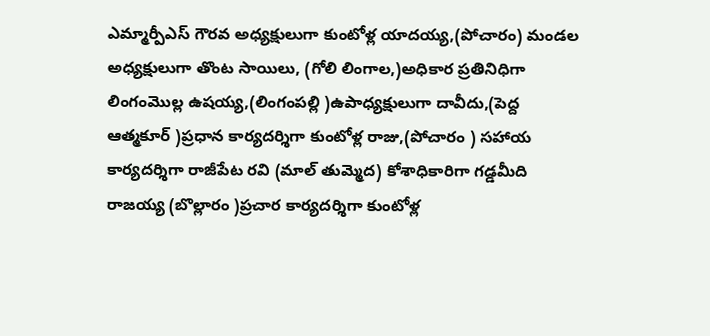ఎమ్మార్పీఎస్ గౌరవ అధ్యక్షులుగా కుంటోళ్ల యాదయ్య,(పోచారం) మండల అధ్యక్షులుగా తొంట సాయిలు, (గోలి లింగాల,)అధికార ప్రతినిధిగా లింగంమొల్ల ఉషయ్య,(లింగంపల్లి )ఉపాధ్యక్షులుగా దావీదు,(పెద్ద ఆత్మకూర్ )ప్రధాన కార్యదర్శిగా కుంటోళ్ల రాజు,(పోచారం ) సహాయ కార్యదర్శిగా రాజీపేట రవి (మాల్ తుమ్మెద) కోశాధికారిగా గడ్డమీది రాజయ్య (బొల్లారం )ప్రచార కార్యదర్శిగా కుంటోళ్ల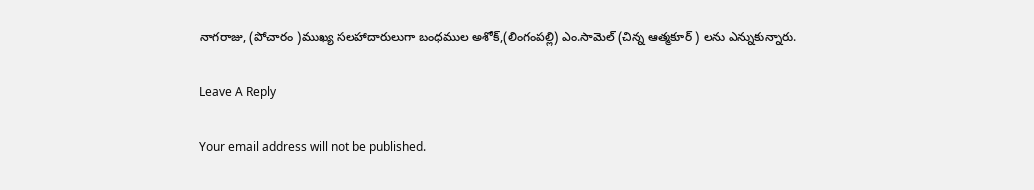నాగరాజు, (పోచారం )ముఖ్య సలహాదారులుగా బంధముల అశోక్,(లింగంపల్లి) ఎం.సామెల్ (చిన్న ఆత్మకూర్ ) లను ఎన్నుకున్నారు.

Leave A Reply

Your email address will not be published.